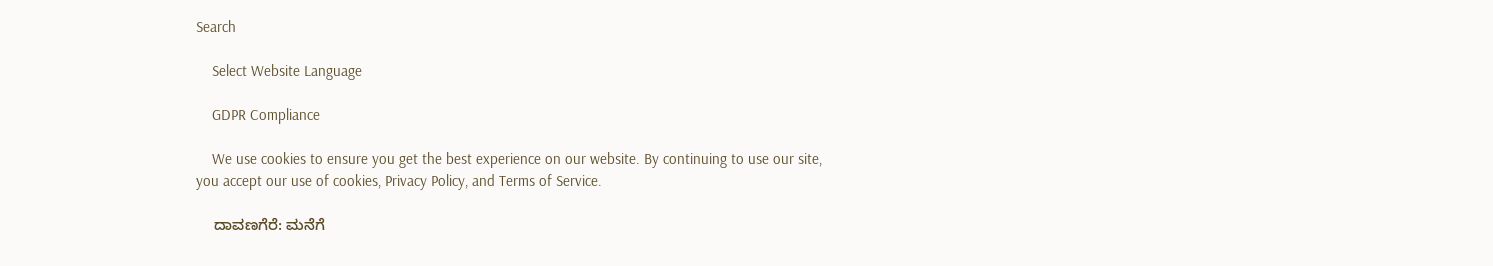Search

    Select Website Language

    GDPR Compliance

    We use cookies to ensure you get the best experience on our website. By continuing to use our site, you accept our use of cookies, Privacy Policy, and Terms of Service.

    ದಾವಣಗೆರೆ: ಮನೆಗೆ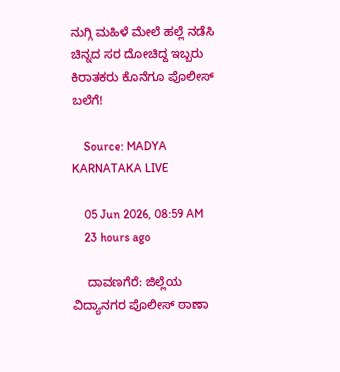ನುಗ್ಗಿ ಮಹಿಳೆ ಮೇಲೆ ಹಲ್ಲೆ ನಡೆಸಿ ಚಿನ್ನದ ಸರ ದೋಚಿದ್ದ ಇಬ್ಬರು ಕಿರಾತಕರು ಕೊನೆಗೂ ಪೊಲೀಸ್ ಬಲೆಗೆ!

    Source: MADYA KARNATAKA LIVE

    05 Jun 2026, 08:59 AM
    23 hours ago

    ದಾವಣಗೆರೆ: ಜಿಲ್ಲೆಯ ವಿದ್ಯಾ‌ನಗರ ಪೊಲೀಸ್ ಠಾಣಾ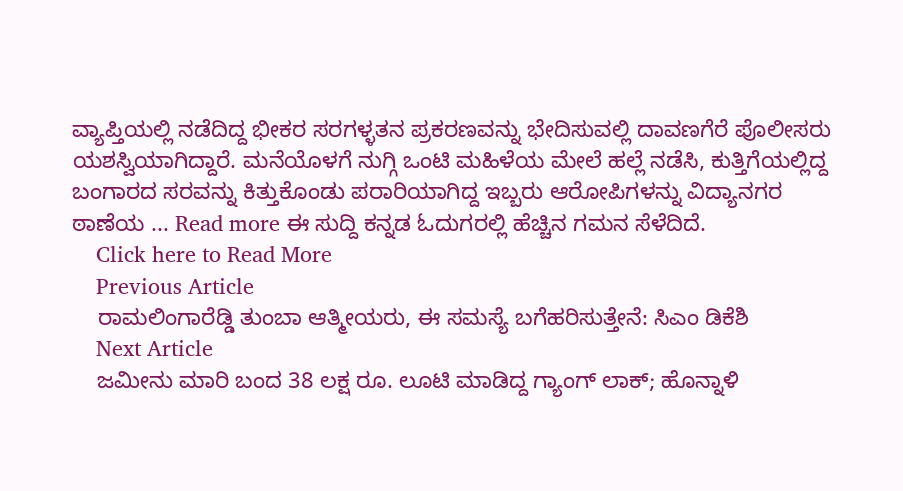ವ್ಯಾಪ್ತಿಯಲ್ಲಿ ನಡೆದಿದ್ದ ಭೀಕರ ಸರಗಳ್ಳತನ ಪ್ರಕರಣವನ್ನು ಭೇದಿಸುವಲ್ಲಿ ದಾವಣಗೆರೆ ಪೊಲೀಸರು ಯಶಸ್ವಿಯಾಗಿದ್ದಾರೆ. ಮನೆಯೊಳಗೆ ನುಗ್ಗಿ ಒಂಟಿ ಮಹಿಳೆಯ ಮೇಲೆ ಹಲ್ಲೆ ನಡೆಸಿ, ಕುತ್ತಿಗೆಯಲ್ಲಿದ್ದ ಬಂಗಾರದ ಸರವನ್ನು ಕಿತ್ತುಕೊಂಡು ಪರಾರಿಯಾಗಿದ್ದ ಇಬ್ಬರು ಆರೋಪಿಗಳನ್ನು ವಿದ್ಯಾ‌ನಗರ ಠಾಣೆಯ ... Read more ಈ ಸುದ್ದಿ ಕನ್ನಡ ಓದುಗರಲ್ಲಿ ಹೆಚ್ಚಿನ ಗಮನ ಸೆಳೆದಿದೆ.
    Click here to Read More
    Previous Article
    ರಾಮಲಿಂಗಾರೆಡ್ಡಿ ತುಂಬಾ ಆತ್ಮೀಯರು, ಈ ಸಮಸ್ಯೆ ಬಗೆಹರಿಸುತ್ತೇನೆ: ಸಿಎಂ ಡಿಕೆಶಿ
    Next Article
    ಜಮೀನು ಮಾರಿ ಬಂದ 38 ಲಕ್ಷ ರೂ. ಲೂಟಿ ಮಾಡಿದ್ದ ಗ್ಯಾಂಗ್ ಲಾಕ್; ಹೊನ್ನಾಳಿ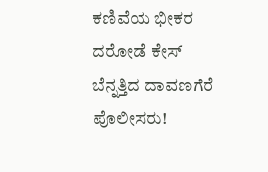ಕಣಿವೆಯ ಭೀಕರ ದರೋಡೆ ಕೇಸ್ ಬೆನ್ನತ್ತಿದ ದಾವಣಗೆರೆ ಪೊಲೀಸರು!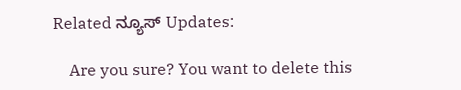Related ನ್ಯೂಸ್ Updates:

    Are you sure? You want to delete this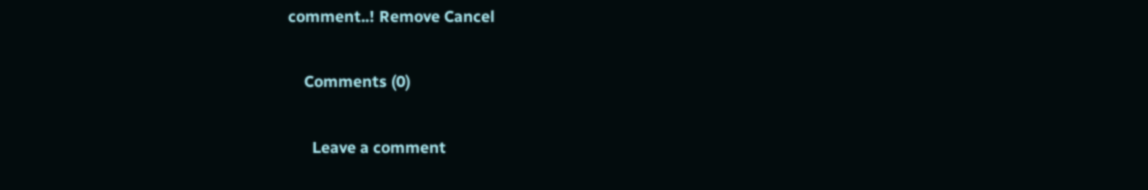comment..! Remove Cancel

    Comments (0)

      Leave a comment